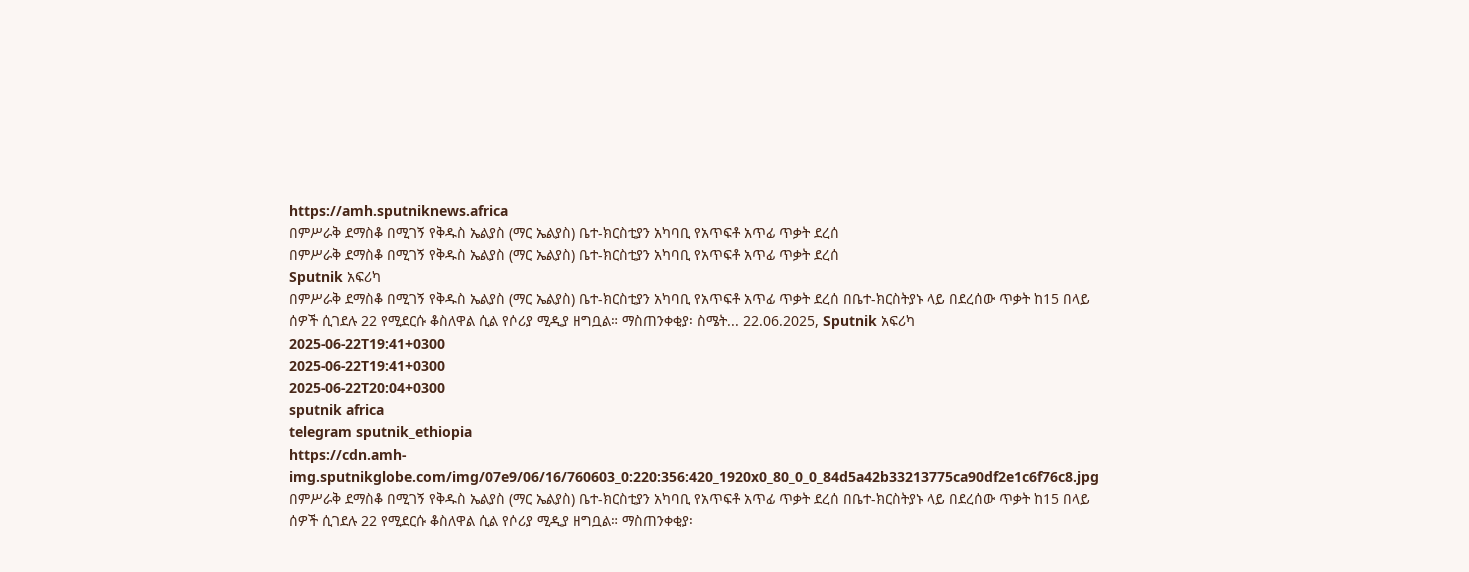https://amh.sputniknews.africa
በምሥራቅ ደማስቆ በሚገኝ የቅዱስ ኤልያስ (ማር ኤልያስ) ቤተ-ክርስቲያን አካባቢ የአጥፍቶ አጥፊ ጥቃት ደረሰ
በምሥራቅ ደማስቆ በሚገኝ የቅዱስ ኤልያስ (ማር ኤልያስ) ቤተ-ክርስቲያን አካባቢ የአጥፍቶ አጥፊ ጥቃት ደረሰ
Sputnik አፍሪካ
በምሥራቅ ደማስቆ በሚገኝ የቅዱስ ኤልያስ (ማር ኤልያስ) ቤተ-ክርስቲያን አካባቢ የአጥፍቶ አጥፊ ጥቃት ደረሰ በቤተ-ክርስትያኑ ላይ በደረሰው ጥቃት ከ15 በላይ ሰዎች ሲገደሉ 22 የሚደርሱ ቆስለዋል ሲል የሶሪያ ሚዲያ ዘግቧል። ማስጠንቀቂያ፡ ስሜት... 22.06.2025, Sputnik አፍሪካ
2025-06-22T19:41+0300
2025-06-22T19:41+0300
2025-06-22T20:04+0300
sputnik africa
telegram sputnik_ethiopia
https://cdn.amh-img.sputnikglobe.com/img/07e9/06/16/760603_0:220:356:420_1920x0_80_0_0_84d5a42b33213775ca90df2e1c6f76c8.jpg
በምሥራቅ ደማስቆ በሚገኝ የቅዱስ ኤልያስ (ማር ኤልያስ) ቤተ-ክርስቲያን አካባቢ የአጥፍቶ አጥፊ ጥቃት ደረሰ በቤተ-ክርስትያኑ ላይ በደረሰው ጥቃት ከ15 በላይ ሰዎች ሲገደሉ 22 የሚደርሱ ቆስለዋል ሲል የሶሪያ ሚዲያ ዘግቧል። ማስጠንቀቂያ፡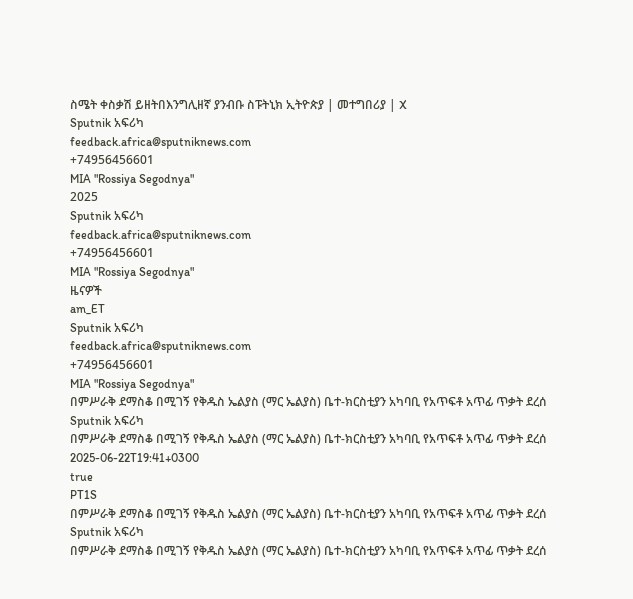ስሜት ቀስቃሽ ይዘትበእንግሊዘኛ ያንብቡ ስፑትኒክ ኢትዮጵያ | መተግበሪያ | X
Sputnik አፍሪካ
feedback.africa@sputniknews.com
+74956456601
MIA "Rossiya Segodnya"
2025
Sputnik አፍሪካ
feedback.africa@sputniknews.com
+74956456601
MIA "Rossiya Segodnya"
ዜናዎች
am_ET
Sputnik አፍሪካ
feedback.africa@sputniknews.com
+74956456601
MIA "Rossiya Segodnya"
በምሥራቅ ደማስቆ በሚገኝ የቅዱስ ኤልያስ (ማር ኤልያስ) ቤተ-ክርስቲያን አካባቢ የአጥፍቶ አጥፊ ጥቃት ደረሰ
Sputnik አፍሪካ
በምሥራቅ ደማስቆ በሚገኝ የቅዱስ ኤልያስ (ማር ኤልያስ) ቤተ-ክርስቲያን አካባቢ የአጥፍቶ አጥፊ ጥቃት ደረሰ
2025-06-22T19:41+0300
true
PT1S
በምሥራቅ ደማስቆ በሚገኝ የቅዱስ ኤልያስ (ማር ኤልያስ) ቤተ-ክርስቲያን አካባቢ የአጥፍቶ አጥፊ ጥቃት ደረሰ
Sputnik አፍሪካ
በምሥራቅ ደማስቆ በሚገኝ የቅዱስ ኤልያስ (ማር ኤልያስ) ቤተ-ክርስቲያን አካባቢ የአጥፍቶ አጥፊ ጥቃት ደረሰ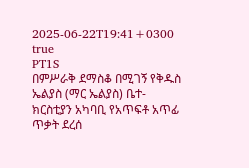2025-06-22T19:41+0300
true
PT1S
በምሥራቅ ደማስቆ በሚገኝ የቅዱስ ኤልያስ (ማር ኤልያስ) ቤተ-ክርስቲያን አካባቢ የአጥፍቶ አጥፊ ጥቃት ደረሰ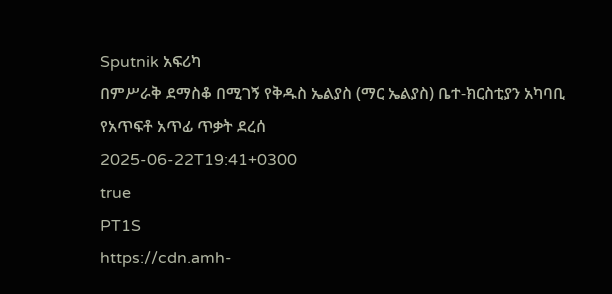Sputnik አፍሪካ
በምሥራቅ ደማስቆ በሚገኝ የቅዱስ ኤልያስ (ማር ኤልያስ) ቤተ-ክርስቲያን አካባቢ የአጥፍቶ አጥፊ ጥቃት ደረሰ
2025-06-22T19:41+0300
true
PT1S
https://cdn.amh-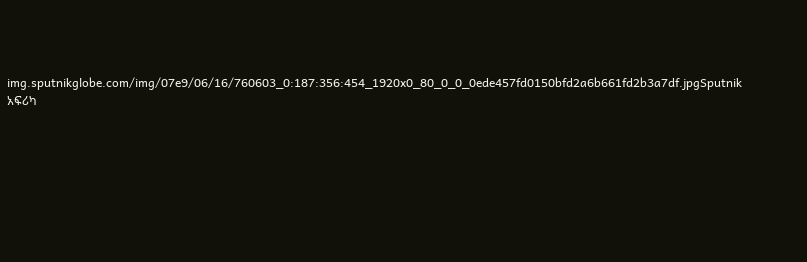img.sputnikglobe.com/img/07e9/06/16/760603_0:187:356:454_1920x0_80_0_0_0ede457fd0150bfd2a6b661fd2b3a7df.jpgSputnik አፍሪካ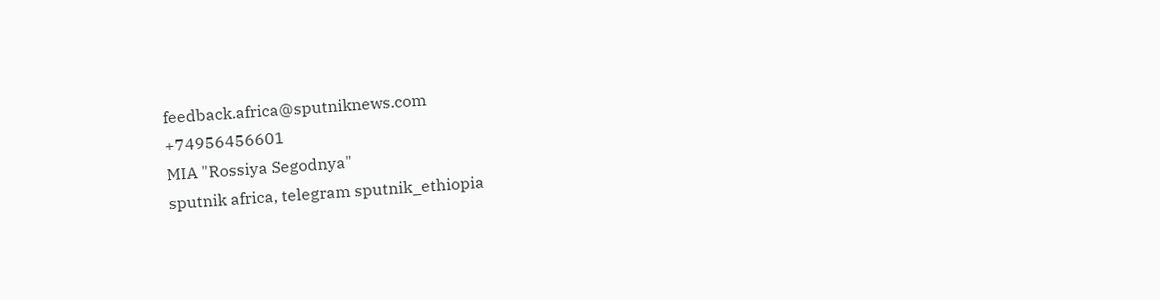feedback.africa@sputniknews.com
+74956456601
MIA "Rossiya Segodnya"
sputnik africa, telegram sputnik_ethiopia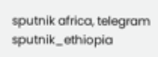sputnik africa, telegram sputnik_ethiopia